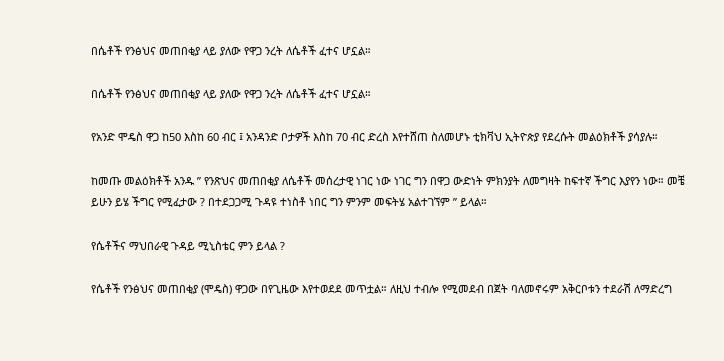በሴቶች የንፅህና መጠበቂያ ላይ ያለው የዋጋ ንረት ለሴቶች ፈተና ሆኗል።

በሴቶች የንፅህና መጠበቂያ ላይ ያለው የዋጋ ንረት ለሴቶች ፈተና ሆኗል።

የአንድ ሞዴስ ዋጋ ከ50 እስከ 60 ብር ፤ አንዳንድ ቦታዎች እስከ 70 ብር ድረስ እየተሸጠ ስለመሆኑ ቲክቫህ ኢትዮጵያ የደረሱት መልዕክቶች ያሳያሉ።

ከመጡ መልዕክቶች አንዱ ” የንጽህና መጠበቂያ ለሴቶች መሰረታዊ ነገር ነው ነገር ግን በዋጋ ውድነት ምክንያት ለመግዛት ከፍተኛ ችግር እያየን ነው። መቼ ይሁን ይሄ ችግር የሚፈታው ? በተደጋጋሚ ጉዳዩ ተነስቶ ነበር ግን ምንም መፍትሄ አልተገኘም ” ይላል።

የሴቶችና ማህበራዊ ጉዳይ ሚኒስቴር ምን ይላል ?

የሴቶች የንፅህና መጠበቂያ (ሞዴስ) ዋጋው በየጊዜው እየተወደደ መጥቷል። ለዚህ ተብሎ የሚመደብ በጀት ባለመኖሩም አቅርቦቱን ተደራሽ ለማድረግ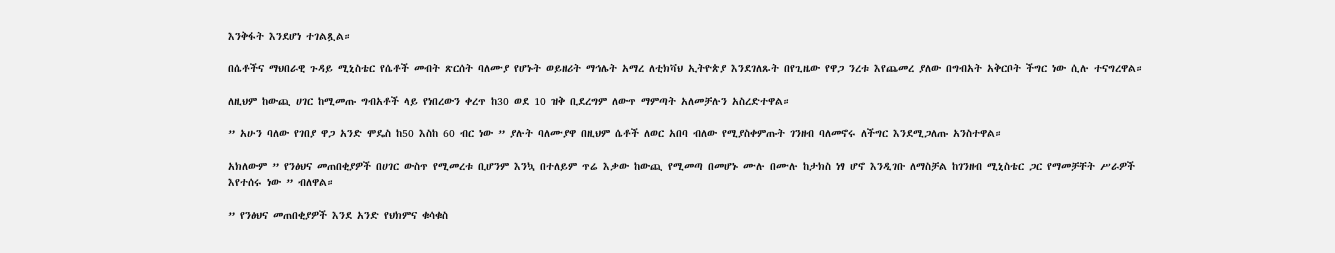እንቅፋት እንደሆነ ተገልጿል።

በሴቶችና ማህበራዊ ጉዳይ ሚኒስቴር የሴቶች መብት ጽርሰት ባለሙያ የሆኑት ወይዘሪት ማኅሌት አማረ ለቲክቫህ ኢትዮጵያ እንደገለጹት በየጊዜው የዋጋ ንረቱ እየጨመረ ያለው በግብአት አቅርቦት ችግር ነው ሲሉ ተናግረዋል።

ለዚህም ከውጪ ሀገር ከሚመጡ ግብአቶች ላይ የነበረውን ቀረጥ ከ30 ወደ 10 ዝቅ ቢደረግም ለውጥ ማምጣት አለመቻሉን አስረድተዋል።

” አሁን ባለው የገበያ ዋጋ አንድ ሞዴስ ከ50 እስከ 60 ብር ነው ” ያሉት ባለሙያዋ በዚህም ሴቶች ለወር አበባ ብለው የሚያስቀምጡት ገንዘብ ባለመኖሩ ለችግር እንደሚጋለጡ አንስተዋል።

አክለውም ” የንፅህና መጠበቂያዎች በሀገር ውስጥ የሚመረቱ ቢሆንም እንኳ በተለይም ጥሬ እቃው ከውጪ የሚመጣ በመሆኑ ሙሉ በሙሉ ከታክስ ነፃ ሆኖ እንዲገቡ ለማስቻል ከገንዘብ ሚኒስቴር ጋር የማመቻቸት ሥራዎች እየተሰሩ ነው ” ብለዋል።

” የንፅህና መጠበቂያዎች እንደ አንድ የህክምና ቁሳቁስ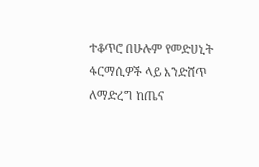ተቆጥሮ በሁሉም የመድሀኒት ፋርማሲዎች ላይ እንድሸጥ ለማድረግ ከጤና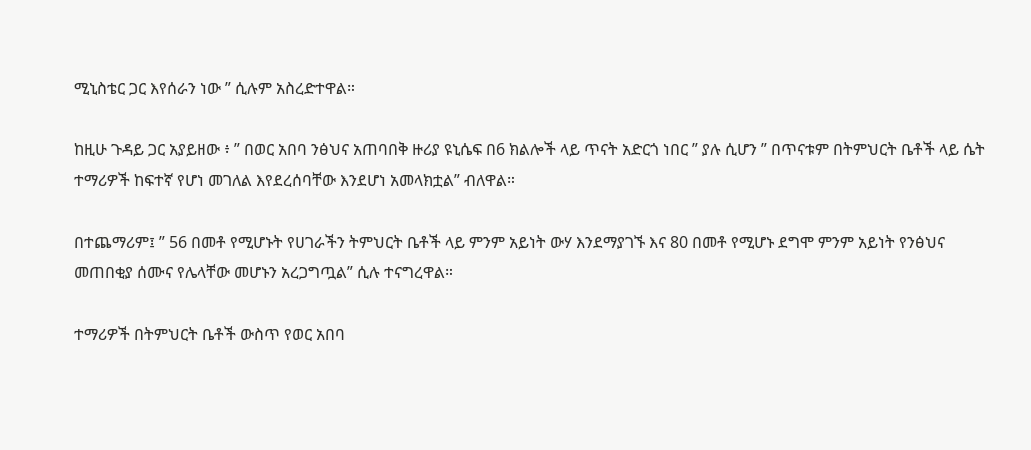ሚኒስቴር ጋር እየሰራን ነው ” ሲሉም አስረድተዋል።

ከዚሁ ጉዳይ ጋር አያይዘው ፥ ” በወር አበባ ንፅህና አጠባበቅ ዙሪያ ዩኒሴፍ በ6 ክልሎች ላይ ጥናት አድርጎ ነበር ” ያሉ ሲሆን ” በጥናቱም በትምህርት ቤቶች ላይ ሴት ተማሪዎች ከፍተኛ የሆነ መገለል እየደረሰባቸው እንደሆነ አመላክቷል” ብለዋል።

በተጨማሪም፤ ” 56 በመቶ የሚሆኑት የሀገራችን ትምህርት ቤቶች ላይ ምንም አይነት ውሃ እንደማያገኙ እና 80 በመቶ የሚሆኑ ደግሞ ምንም አይነት የንፅህና መጠበቂያ ሰሙና የሌላቸው መሆኑን አረጋግጧል” ሲሉ ተናግረዋል።

ተማሪዎች በትምህርት ቤቶች ውስጥ የወር አበባ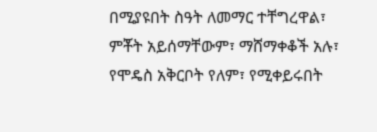በሚያዩበት ስዓት ለመማር ተቸግረዋል፣ ምቾት አይሰማቸውም፣ ማሸማቀቆች አሉ፣ የሞዴስ አቅርቦት የለም፣ የሚቀይሩበት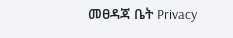መፀዳጃ ቤት Privacy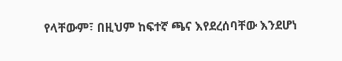የላቸውም፣ በዚህም ከፍተኛ ጫና እየደረሰባቸው እንደሆነ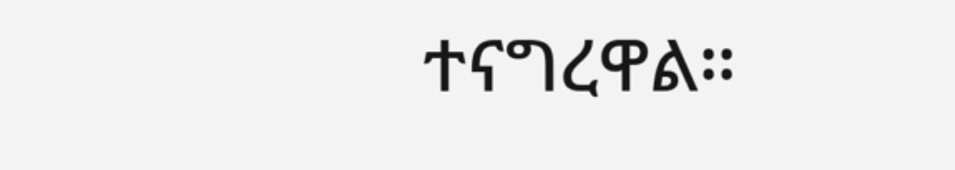ተናግረዋል።